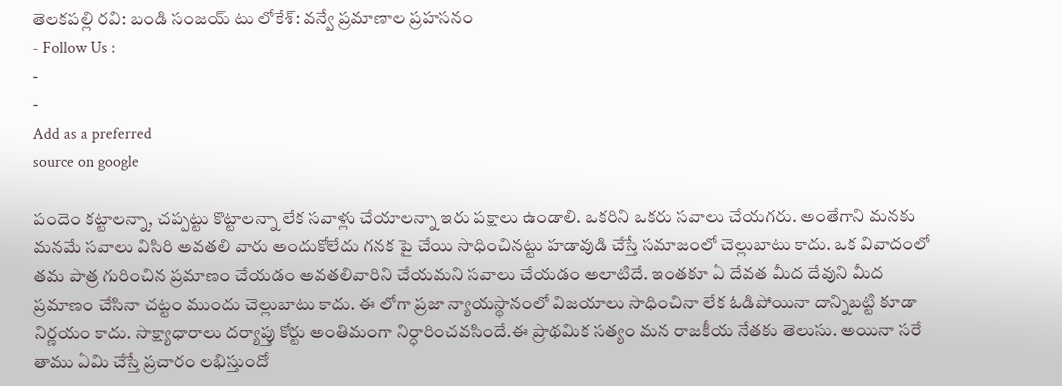తెలకపల్లి రవి: బండి సంజయ్ టు లోకేశ్: వన్వే ప్రమాణాల ప్రహసనం
- Follow Us :
-
-
Add as a preferred
source on google

పందెం కట్టాలన్నా, చప్పట్టు కొట్టాలన్నా లేక సవాళ్లు చేయాలన్నా ఇరు పక్షాలు ఉండాలి. ఒకరిని ఒకరు సవాలు చేయగరు. అంతేగాని మనకు మనమే సవాలు విసిరి అవతలి వారు అందుకోలేదు గనక పై చేయి సాధించినట్టు హడావుడి చేస్తే సమాజంలో చెల్లుబాటు కాదు. ఒక వివాదంలో తమ పాత్ర గురించిన ప్రమాణం చేయడం అవతలివారిని చేయమని సవాలు చేయడం అలాటిదే. ఇంతకూ ఏ దేవత మీద దేవుని మీద ప్రమాణం చేసినా చట్టం ముందు చెల్లుబాటు కాదు. ఈ లోగా ప్రజా న్యాయస్థానంలో విజయాలు సాధించినా లేక ఓడిపోయినా దాన్నిబట్టి కూడా నిర్ణయం కాదు. సాక్ష్యాధారాలు దర్యాప్తు కోర్టు అంతిమంగా నిర్ధారించవసిందే.ఈ ప్రాథమిక సత్యం మన రాజకీయ నేతకు తెలుసు. అయినా సరే తాము ఏమి చేస్తే ప్రచారం లభిస్తుందో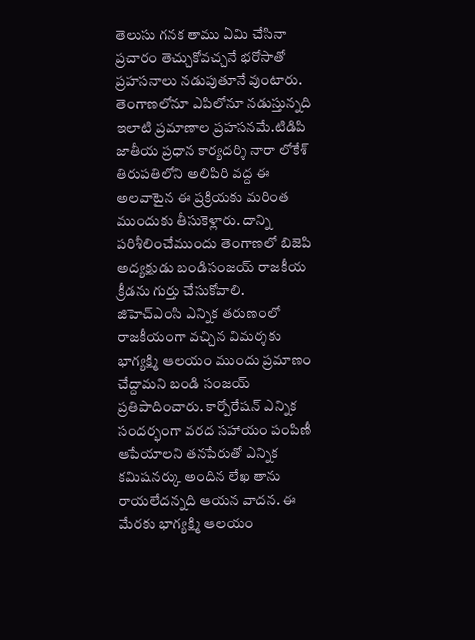తెలుసు గనక తాము ఏమి చేసినా ప్రచారం తెచ్చుకోవచ్చనే భరోసాతో ప్రహసనాలు నడుపుతూనే వుంటారు. తెంగాణలోనూ ఎపిలోనూ నడుస్తున్నది ఇలాటి ప్రమాణాల ప్రహసనమే.టిడిపి జాతీయ ప్రధాన కార్యదర్శి నారా లోకేశ్ తిరుపతిలోని అలిపిరి వద్ద ఈ అలవాటైన ఈ ప్రక్రియకు మరింత ముందుకు తీసుకెళ్లారు. దాన్ని పరిశీలించేముందు తెంగాణలో బిజెపి అద్యక్షుడు బండిసంజయ్ రాజకీయ క్రీడను గుర్తు చేసుకోవాలి.
జిహెచ్ఎంసి ఎన్నిక తరుణంలో రాజకీయంగా వచ్చిన విమర్శకు భాగ్యక్ష్మి ఆలయం ముందు ప్రమాణం చేద్దామని బండి సంజయ్ ప్రతిపాదించారు. కార్పోరేషన్ ఎన్నిక సందర్భంగా వరద సహాయం పంపిణీ ఆపేయాలని తనపేరుతో ఎన్నిక కమిషనర్కు అందిన లేఖ తాను రాయలేదన్నది ఆయన వాదన. ఈ మేరకు భాగ్యక్ష్మి ఆలయం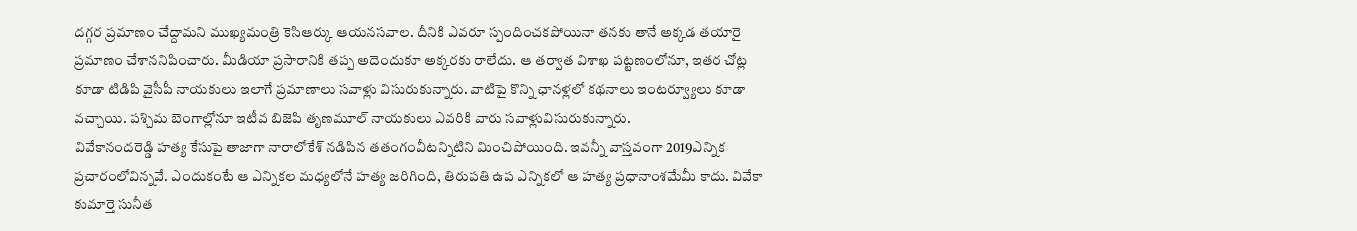దగ్గర ప్రమాణం చేద్దామని ముఖ్యమంత్రి కెసిఆర్కు ఆయనసవాల. దీనికి ఎవరూ స్పందించకపోయినా తనకు తానే అక్కడ తయారై ప్రమాణం చేశాననిపించారు. మీడియా ప్రసారానికి తప్ప అదెందుకూ అక్కరకు రాలేదు. ఆ తర్వాత విశాఖ పట్టణంలోనూ, ఇతర చోట్ల కూడా టిడిపి వైసీపీ నాయకులు ఇలాగే ప్రమాణాలు సవాళ్లు విసురుకున్నారు. వాటిపై కొన్ని ఛానళ్లలో కథనాలు ఇంటర్వ్యూలు కూడా వచ్చాయి. పశ్చిమ బెంగాల్లోనూ ఇటీవ బిజెపి తృణమూల్ నాయకులు ఎవరికి వారు సవాళ్లువిసురుకున్నారు.
వివేకానందరెడ్డి హత్య కేసుపై తాజాగా నారాలోకేశ్ నడిపిన తతంగంవీటన్నిటిని మించిపోయింది. ఇవన్నీ వాస్తవంగా 2019ఎన్నిక ప్రచారంలోవిన్నవే. ఎందుకంటే ఆ ఎన్నికల మధ్యలోనే హత్య జరిగింది, తిరుపతి ఉప ఎన్నికలో ఆ హత్య ప్రధానాంశమేమీ కాదు. వివేకా కుమార్తె సునీత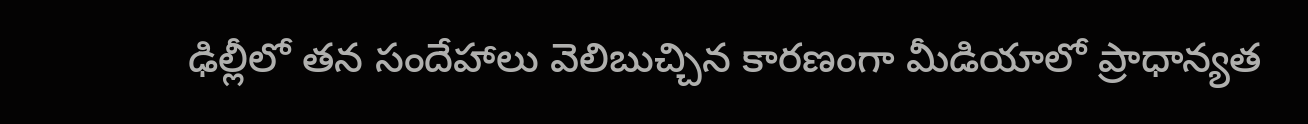ఢిల్లీలో తన సందేహాలు వెలిబుచ్చిన కారణంగా మీడియాలో ప్రాధాన్యత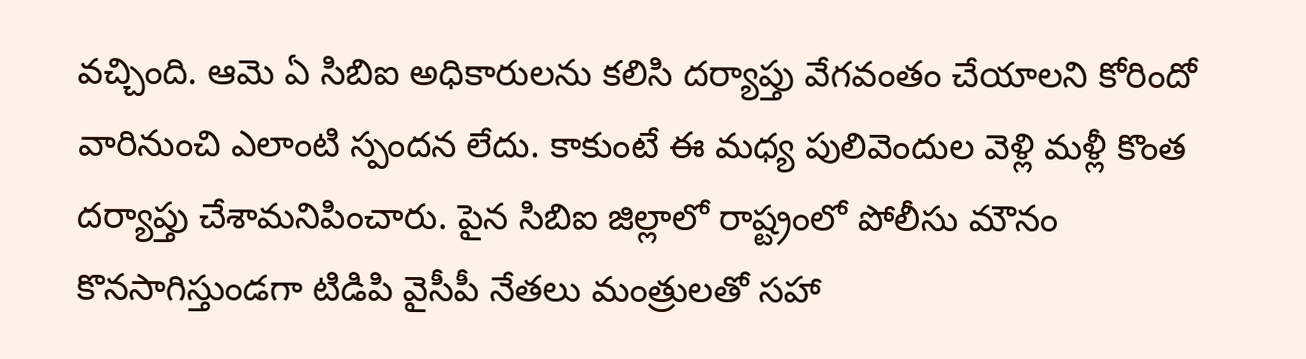వచ్చింది. ఆమె ఏ సిబిఐ అధికారులను కలిసి దర్యాప్తు వేగవంతం చేయాలని కోరిందో వారినుంచి ఎలాంటి స్పందన లేదు. కాకుంటే ఈ మధ్య పులివెందుల వెళ్లి మళ్లీ కొంత దర్యాప్తు చేశామనిపించారు. పైన సిబిఐ జిల్లాలో రాష్ట్రంలో పోలీసు మౌనం కొనసాగిస్తుండగా టిడిపి వైసీపీ నేతలు మంత్రులతో సహా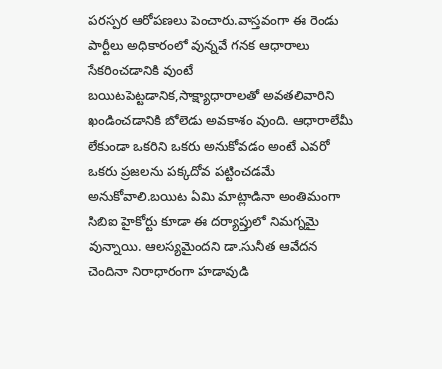పరస్పర ఆరోపణలు పెంచారు.వాస్తవంగా ఈ రెండు పార్టీలు అధికారంలో వున్నవే గనక ఆధారాలు సేకరించడానికి వుంటే బయిటపెట్టడానిక,సాక్ష్యాధారాలతో అవతలివారిని ఖండించడానికి బోలెడు అవకాశం వుంది. ఆధారాలేమీ లేకుండా ఒకరిని ఒకరు అనుకోవడం అంటే ఎవరో ఒకరు ప్రజలను పక్కదోవ పట్టించడమే అనుకోవాలి.బయిట ఏమి మాట్లాడినా అంతిమంగా సిబిఐ హైకోర్టు కూడా ఈ దర్యాప్తులో నిమగ్నమై వున్నాయి. ఆలస్యమైందని డా.సునీత ఆవేదన చెందినా నిరాధారంగా హడావుడి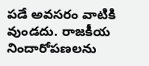పడే అవసరం వాటికి వుండదు. రాజకీయ నిందారోపణలను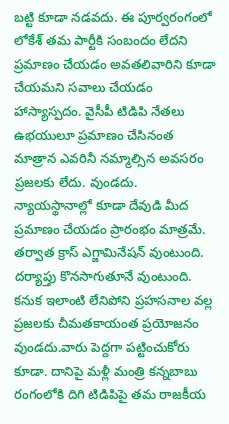బట్టి కూడా నడవదు. ఈ పూర్వరంగంలో లోకేశ్ తమ పార్టీకి సంబందం లేదని ప్రమాణం చేయడం అవతలివారిని కూడా చేయమని సవాలు చేయడం హాస్యాస్పదం. వైసీపీ టిడిపి నేతలు ఉభయులూ ప్రమాణం చేసినంత మాత్రాన ఎవరినీ నమ్మాల్సిన అవసరం ప్రజలకు లేదు. వుండదు. న్యాయస్థానాల్లో కూడా దేవుడి మీద ప్రమాణం చేయడం ప్రారంభం మాత్రమే. తర్వాత క్రాస్ ఎగ్జామినేషన్ వుంటుంది. దర్యాప్తు కొనసాగుతూనే వుంటుంది. కనుక ఇలాంటి లేనిపోని ప్రహసనాల వల్ల ప్రజలకు చీమతకాయంత ప్రయోజనం వుండదు.వారు పెద్దగా పట్టించుకోరు కూడా. దానిపై మళ్లీ మంత్రి కన్నబాబు రంగంలోకి దిగి టిడిపిపై తమ రాజకీయ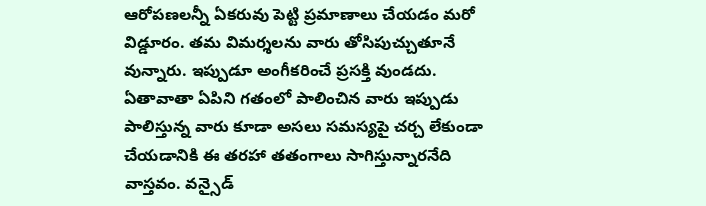ఆరోపణలన్నీ ఏకరువు పెట్టి ప్రమాణాలు చేయడం మరో విడ్డూరం. తమ విమర్శలను వారు తోసిపుచ్చుతూనే వున్నారు. ఇప్పుడూ అంగీకరించే ప్రసక్తి వుండదు. ఏతావాతా ఏపిని గతంలో పాలించిన వారు ఇప్పుడు పాలిస్తున్న వారు కూడా అసలు సమస్యపై చర్చ లేకుండా చేయడానికి ఈ తరహా తతంగాలు సాగిస్తున్నారనేది వాస్తవం. వన్సైడ్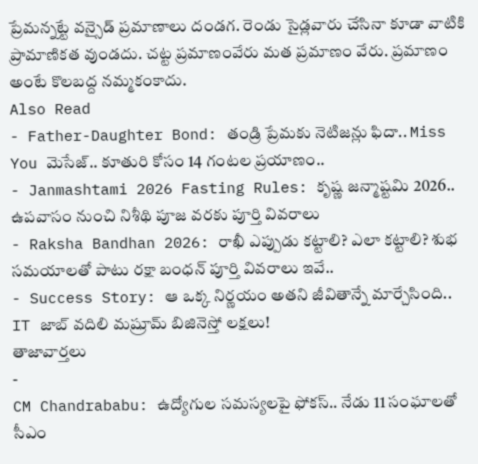ప్రేమన్నట్టే వన్సైడ్ ప్రమాణాలు దండగ. రెండు సైడ్లవారు చేసినా కూడా వాటికి ప్రామాణికత వుండదు. చట్ట ప్రమాణంవేరు మత ప్రమాణం వేరు. ప్రమాణం అంటే కొలబద్ద నమ్మకంకాదు.
Also Read
- Father-Daughter Bond: తండ్రి ప్రేమకు నెటిజన్లు ఫిదా.. Miss You మెసేజ్.. కూతురి కోసం 14 గంటల ప్రయాణం..
- Janmashtami 2026 Fasting Rules: కృష్ణ జన్మాష్టమి 2026.. ఉపవాసం నుంచి నిశీథి పూజ వరకు పూర్తి వివరాలు
- Raksha Bandhan 2026: రాఖీ ఎప్పుడు కట్టాలి? ఎలా కట్టాలి? శుభ సమయాలతో పాటు రక్షా బంధన్ పూర్తి వివరాలు ఇవే..
- Success Story: ఆ ఒక్క నిర్ణయం అతని జీవితాన్నే మార్చేసింది.. IT జాబ్ వదిలి మష్రూమ్ బిజినెస్తో లక్షలు!
తాజావార్తలు
-
CM Chandrababu: ఉద్యోగుల సమస్యలపై ఫోకస్.. నేడు 11 సంఘాలతో సీఎం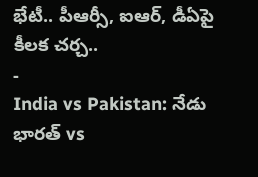భేటీ.. పీఆర్సీ, ఐఆర్, డీఏపై కీలక చర్చ..
-
India vs Pakistan: నేడు భారత్ vs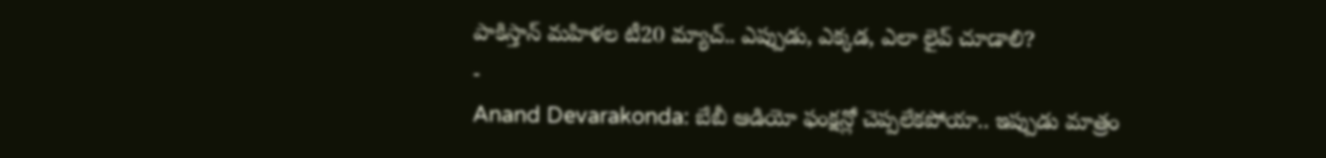పాకిస్తాన్ మహిళల టీ20 మ్యాచ్.. ఎప్పుడు, ఎక్కడ, ఎలా లైవ్ చూడాలి?
-
Anand Devarakonda: బేబీ ఆడియో ఫంక్షన్లో చెప్పలేకపోయా.. ఇప్పుడు మాత్రం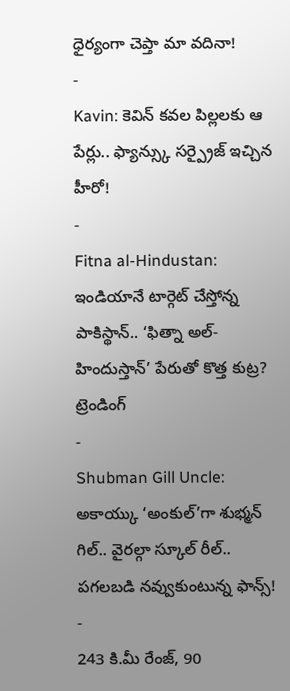ధైర్యంగా చెప్తా మా వదినా!
-
Kavin: కెవిన్ కవల పిల్లలకు ఆ పేర్లు.. ఫ్యాన్స్కు సర్ప్రైజ్ ఇచ్చిన హీరో!
-
Fitna al-Hindustan: ఇండియానే టార్గెట్ చేస్తోన్న పాకిస్థాన్.. ‘ఫిత్నా అల్-హిందుస్తాన్’ పేరుతో కొత్త కుట్ర?
ట్రెండింగ్
-
Shubman Gill Uncle: అకాయ్కు ‘అంకుల్’గా శుభ్మన్ గిల్.. వైరల్గా స్కూల్ రీల్.. పగలబడి నవ్వుకుంటున్న ఫాన్స్!
-
243 కి.మీ రేంజ్, 90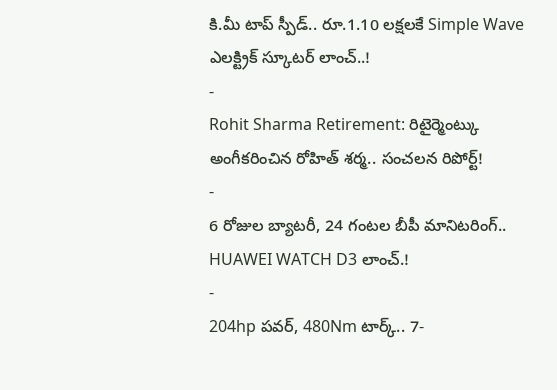కి.మీ టాప్ స్పీడ్.. రూ.1.10 లక్షలకే Simple Wave ఎలక్ట్రిక్ స్కూటర్ లాంచ్..!
-
Rohit Sharma Retirement: రిటైర్మెంట్కు అంగీకరించిన రోహిత్ శర్మ.. సంచలన రిపోర్ట్!
-
6 రోజుల బ్యాటరీ, 24 గంటల బీపీ మానిటరింగ్.. HUAWEI WATCH D3 లాంచ్.!
-
204hp పవర్, 480Nm టార్క్.. 7-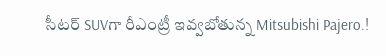సీటర్ SUVగా రీఎంట్రీ ఇవ్వబోతున్న Mitsubishi Pajero.!